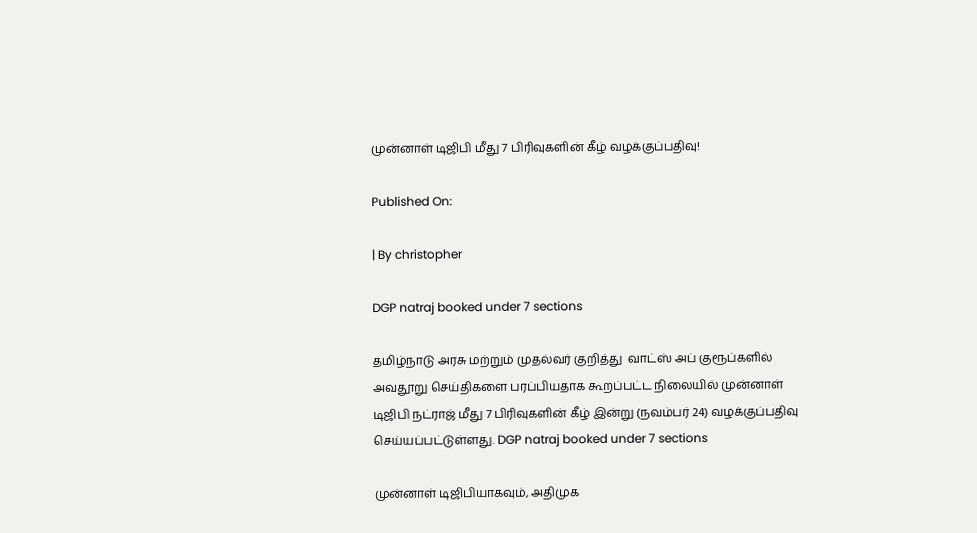முன்னாள் டிஜிபி மீது 7 பிரிவுகளின் கீழ் வழக்குப்பதிவு!

Published On:

| By christopher

DGP natraj booked under 7 sections

தமிழ்நாடு அரசு மற்றும் முதல்வர் குறித்து  வாட்ஸ் அப் குரூப்களில் அவதூறு செய்திகளை பரப்பியதாக கூறப்பட்ட நிலையில் முன்னாள் டிஜிபி நட்ராஜ் மீது 7 பிரிவுகளின் கீழ் இன்று (நவம்பர் 24) வழக்குப்பதிவு செய்யப்பட்டுள்ளது. DGP natraj booked under 7 sections

முன்னாள் டிஜிபியாகவும், அதிமுக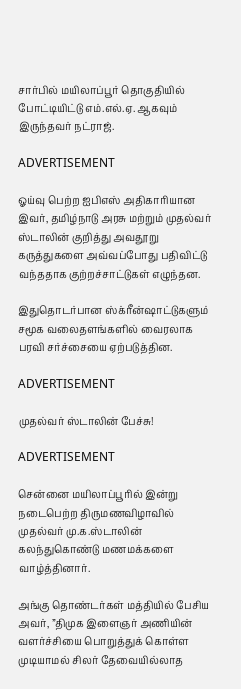சார்பில் மயிலாப்பூர் தொகுதியில் போட்டியிட்டு எம்.எல்.ஏ. ஆகவும் இருந்தவர் நட்ராஜ்.

ADVERTISEMENT

ஓய்வு பெற்ற ஐபிஎஸ் அதிகாரியான இவர், தமிழ்நாடு அரசு மற்றும் முதல்வர் ஸ்டாலின் குறித்து அவதூறு கருத்துகளை அவ்வப்போது பதிவிட்டு வந்ததாக குற்றச்சாட்டுகள் எழுந்தன.

இதுதொடர்பான ஸ்க்ரீன்ஷாட்டுகளும் சமூக வலைதளங்களில் வைரலாக பரவி சர்ச்சையை ஏற்படுத்தின.

ADVERTISEMENT

முதல்வர் ஸ்டாலின் பேச்சு!

ADVERTISEMENT

சென்னை மயிலாப்பூரில் இன்று நடைபெற்ற திருமணவிழாவில் முதல்வர் மு.க.ஸ்டாலின்  கலந்துகொண்டு மணமக்களை வாழ்த்தினார்.

அங்கு தொண்டர்கள் மத்தியில் பேசிய அவர், ”திமுக இளைஞர் அணியின் வளர்ச்சியை பொறுத்துக் கொள்ள முடியாமல் சிலர் தேவையில்லாத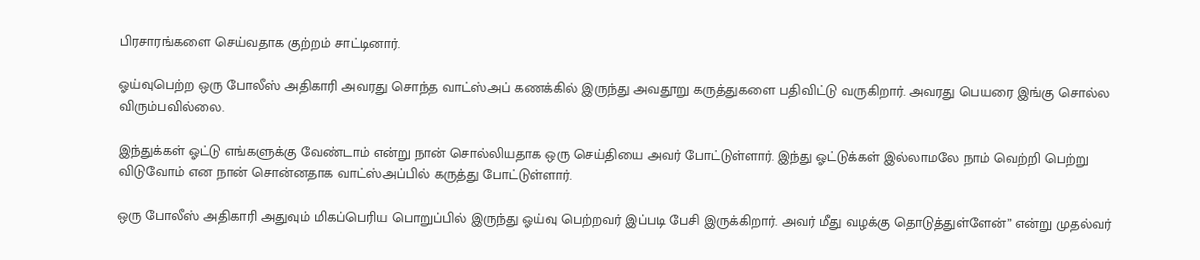பிரசாரங்களை செய்வதாக குற்றம் சாட்டினார்.

ஓய்வுபெற்ற ஒரு போலீஸ் அதிகாரி அவரது சொந்த வாட்ஸ்அப் கணக்கில் இருந்து அவதூறு கருத்துகளை பதிவிட்டு வருகிறார். அவரது பெயரை இங்கு சொல்ல விரும்பவில்லை.

இந்துக்கள் ஓட்டு எங்களுக்கு வேண்டாம் என்று நான் சொல்லியதாக ஒரு செய்தியை அவர் போட்டுள்ளார். இந்து ஓட்டுக்கள் இல்லாமலே நாம் வெற்றி பெற்று விடுவோம் என நான் சொன்னதாக வாட்ஸ்அப்பில் கருத்து போட்டுள்ளார்.

ஒரு போலீஸ் அதிகாரி அதுவும் மிகப்பெரிய பொறுப்பில் இருந்து ஓய்வு பெற்றவர் இப்படி பேசி இருக்கிறார். அவர் மீது வழக்கு தொடுத்துள்ளேன்” என்று முதல்வர்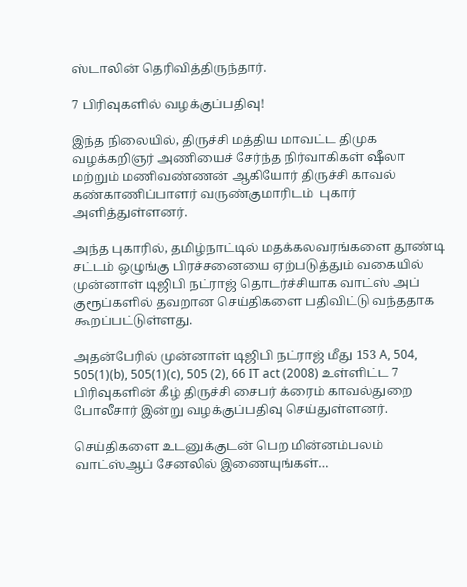ஸ்டாலின் தெரிவித்திருந்தார்.

7 பிரிவுகளில் வழக்குப்பதிவு!

இந்த நிலையில், திருச்சி மத்திய மாவட்ட திமுக வழக்கறிஞர் அணியைச் சேர்ந்த நிர்வாகிகள் ஷீலா மற்றும் மணிவண்ணன் ஆகியோர் திருச்சி காவல் கண்காணிப்பாளர் வருண்குமாரிடம்  புகார் அளித்துள்ளனர்.

அந்த புகாரில், தமிழ்நாட்டில் மதக்கலவரங்களை தூண்டி சட்டம் ஒழுங்கு பிரச்சனையை ஏற்படுத்தும் வகையில் முன்னாள் டிஜிபி நட்ராஜ் தொடர்ச்சியாக வாட்ஸ் அப் குரூப்களில் தவறான செய்திகளை பதிவிட்டு வந்ததாக கூறப்பட்டுள்ளது.

அதன்பேரில் முன்னாள் டிஜிபி நட்ராஜ் மீது 153 A, 504, 505(1)(b), 505(1)(c), 505 (2), 66 IT act (2008) உள்ளிட்ட 7 பிரிவுகளின் கீழ் திருச்சி சைபர் க்ரைம் காவல்துறை போலீசார் இன்று வழக்குப்பதிவு செய்துள்ளனர்.

செய்திகளை உடனுக்குடன் பெற மின்னம்பலம் வாட்ஸ்ஆப் சேனலில் இணையுங்கள்…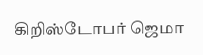கிறிஸ்டோபர் ஜெமா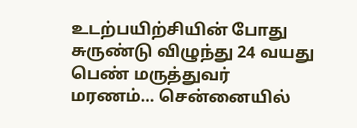உடற்பயிற்சியின் போது சுருண்டு விழுந்து 24 வயது பெண் மருத்துவர் மரணம்… சென்னையில்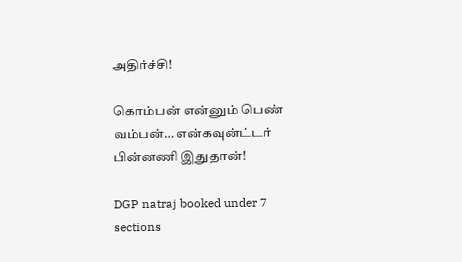அதிர்ச்சி!

கொம்பன் என்னும் பெண் வம்பன்… என்கவுன்ட்டர் பின்னணி இதுதான்!

DGP natraj booked under 7 sections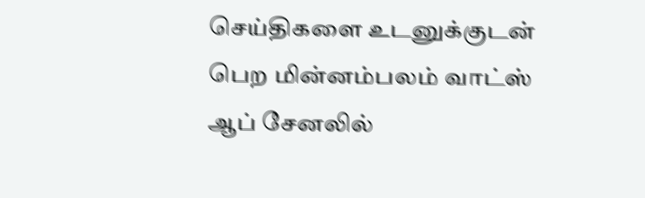செய்திகளை உடனுக்குடன் பெற மின்னம்பலம் வாட்ஸ் ஆப் சேனலில்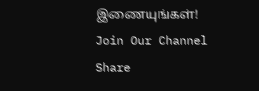இணையுங்கள்!
Join Our Channel
Share